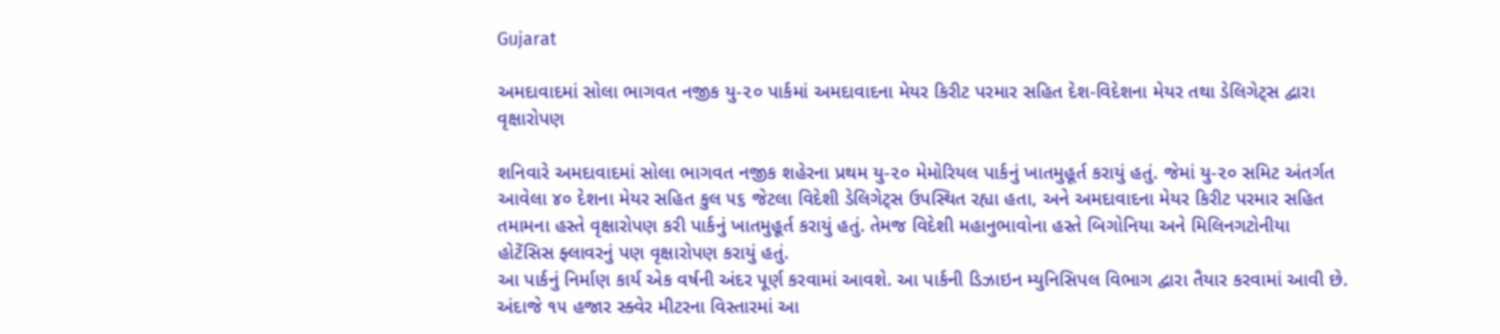Gujarat

અમદાવાદમાં સોલા ભાગવત નજીક યુ-૨૦ પાર્કમાં અમદાવાદના મેયર કિરીટ પરમાર સહિત દેશ-વિદેશના મેયર તથા ડેલિગેટ્‌સ દ્વારા વૃક્ષારોપણ

શનિવારે અમદાવાદમાં સોલા ભાગવત નજીક શહેરના પ્રથમ યુ-૨૦ મેમોરિયલ પાર્કનું ખાતમુહૂર્ત કરાયું હતું. જેમાં યુ-૨૦ સમિટ અંતર્ગત આવેલા ૪૦ દેશના મેયર સહિત કુલ ૫૬ જેટલા વિદેશી ડેલિગેટ્‌સ ઉપસ્થિત રહ્યા હતા, અને અમદાવાદના મેયર કિરીટ પરમાર સહિત તમામના હસ્તે વૃક્ષારોપણ કરી પાર્કનું ખાતમુહૂર્ત કરાયું હતું. તેમજ વિદેશી મહાનુભાવોના હસ્તે બિગોનિયા અને મિલિનગટોનીયા હોટેંસિસ ફ્લાવરનું પણ વૃક્ષારોપણ કરાયું હતું.
આ પાર્કનું નિર્માણ કાર્ય એક વર્ષની અંદર પૂર્ણ કરવામાં આવશે. આ પાર્કની ડિઝાઇન મ્યુનિસિપલ વિભાગ દ્વારા તૈયાર કરવામાં આવી છે. અંદાજે ૧૫ હજાર સ્ક્વેર મીટરના વિસ્તારમાં આ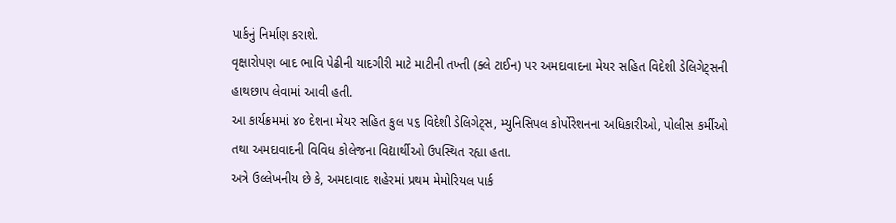પાર્કનું નિર્માણ કરાશે.
વૃક્ષારોપણ બાદ ભાવિ પેઢીની યાદગીરી માટે માટીની તખ્તી (ક્લે ટાઈન) પર અમદાવાદના મેયર સહિત વિદેશી ડેલિગેટ્‌સની હાથછાપ લેવામાં આવી હતી.
આ કાર્યક્રમમાં ૪૦ દેશના મેયર સહિત કુલ ૫૬ વિદેશી ડેલિગેટ્‌સ, મ્યુનિસિપલ કોર્પોરેશનના અધિકારીઓ, પોલીસ કર્મીઓ તથા અમદાવાદની વિવિધ કોલેજના વિદ્યાર્થીઓ ઉપસ્થિત રહ્યા હતા.
અત્રે ઉલ્લેખનીય છે કે, અમદાવાદ શહેરમાં પ્રથમ મેમોરિયલ પાર્ક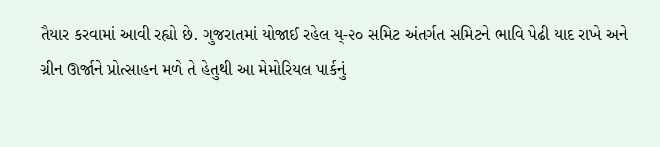તૈયાર કરવામાં આવી રહ્યો છે. ગુજરાતમાં યોજાઈ રહેલ ય્-૨૦ સમિટ અંતર્ગત સમિટને ભાવિ પેઢી યાદ રાખે અને ગ્રીન ઊર્જાને પ્રોત્સાહન મળે તે હેતુથી આ મેમોરિયલ પાર્કનું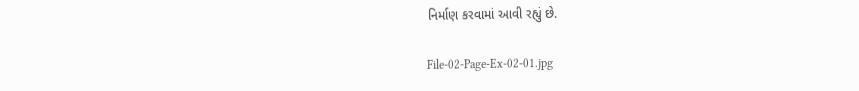નિર્માણ કરવામાં આવી રહ્યું છે.

File-02-Page-Ex-02-01.jpg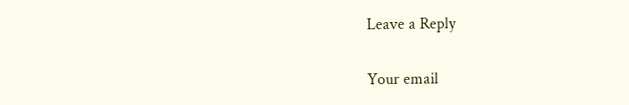Leave a Reply

Your email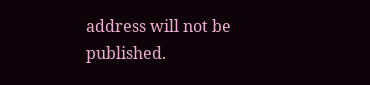address will not be published.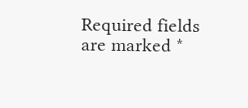Required fields are marked *